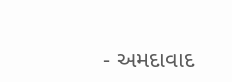- અમદાવાદ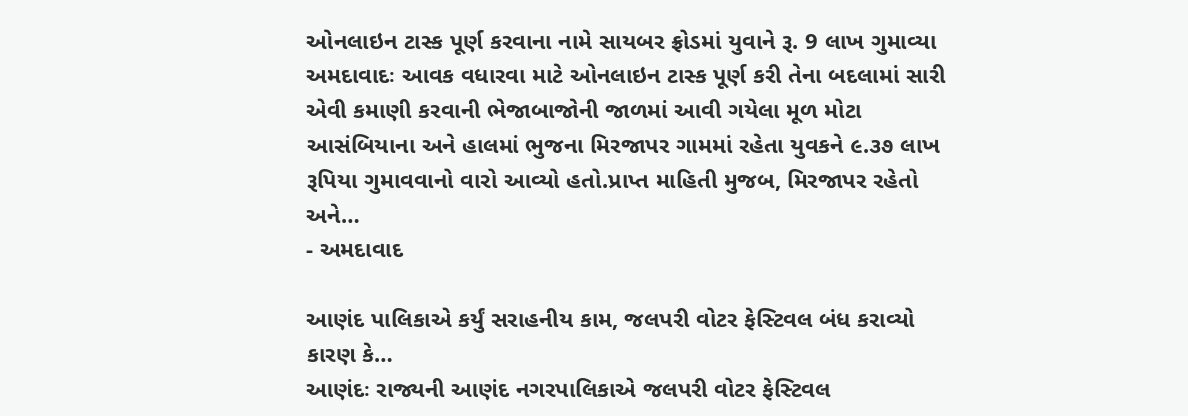ઓનલાઇન ટાસ્ક પૂર્ણ કરવાના નામે સાયબર ફ્રોડમાં યુવાને રૂ. 9 લાખ ગુમાવ્યા
અમદાવાદઃ આવક વધારવા માટે ઓનલાઇન ટાસ્ક પૂર્ણ કરી તેના બદલામાં સારી એવી કમાણી કરવાની ભેજાબાજોની જાળમાં આવી ગયેલા મૂળ મોટા આસંબિયાના અને હાલમાં ભુજના મિરજાપર ગામમાં રહેતા યુવકને ૯.૩૭ લાખ રૂપિયા ગુમાવવાનો વારો આવ્યો હતો.પ્રાપ્ત માહિતી મુજબ, મિરજાપર રહેતો અને…
- અમદાવાદ

આણંદ પાલિકાએ કર્યું સરાહનીય કામ, જલપરી વોટર ફેસ્ટિવલ બંધ કરાવ્યો કારણ કે…
આણંદઃ રાજ્યની આણંદ નગરપાલિકાએ જલપરી વોટર ફેસ્ટિવલ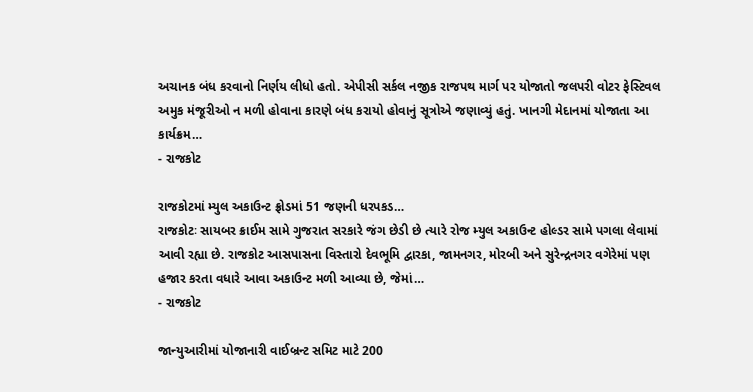અચાનક બંધ કરવાનો નિર્ણય લીધો હતો. એપીસી સર્કલ નજીક રાજપથ માર્ગ પર યોજાતો જલપરી વોટર ફેસ્ટિવલ અમુક મંજૂરીઓ ન મળી હોવાના કારણે બંધ કરાયો હોવાનું સૂત્રોએ જણાવ્યું હતું. ખાનગી મેદાનમાં યોજાતા આ કાર્યક્રમ…
- રાજકોટ

રાજકોટમાં મ્યુલ અકાઉન્ટ ફ્રોડમાં 51 જણની ધરપકડ…
રાજકોટઃ સાયબર ક્રાઈમ સામે ગુજરાત સરકારે જંગ છેડી છે ત્યારે રોજ મ્યુલ અકાઉન્ટ હોલ્ડર સામે પગલા લેવામાં આવી રહ્યા છે. રાજકોટ આસપાસના વિસ્તારો દેવભૂમિ દ્વારકા, જામનગર, મોરબી અને સુરેન્દ્રનગર વગેરેમાં પણ હજાર કરતા વધારે આવા અકાઉન્ટ મળી આવ્યા છે, જેમાં…
- રાજકોટ

જાન્યુઆરીમાં યોજાનારી વાઈબ્રન્ટ સમિટ માટે 200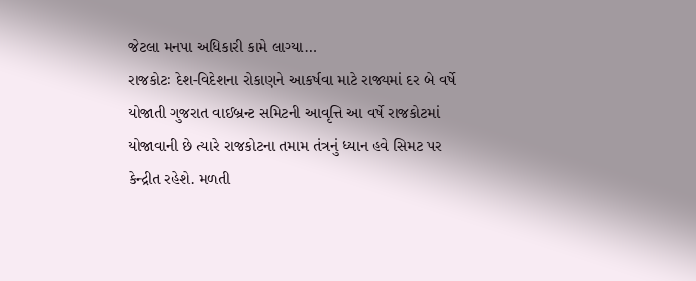જેટલા મનપા અધિકારી કામે લાગ્યા…
રાજકોટઃ દેશ-વિદેશના રોકાણને આકર્ષવા માટે રાજ્યમાં દર બે વર્ષે યોજાતી ગુજરાત વાઈબ્રન્ટ સમિટની આવૃત્તિ આ વર્ષે રાજકોટમાં યોજાવાની છે ત્યારે રાજકોટના તમામ તંત્રનું ધ્યાન હવે સિમટ પર કેન્દ્રીત રહેશે. મળતી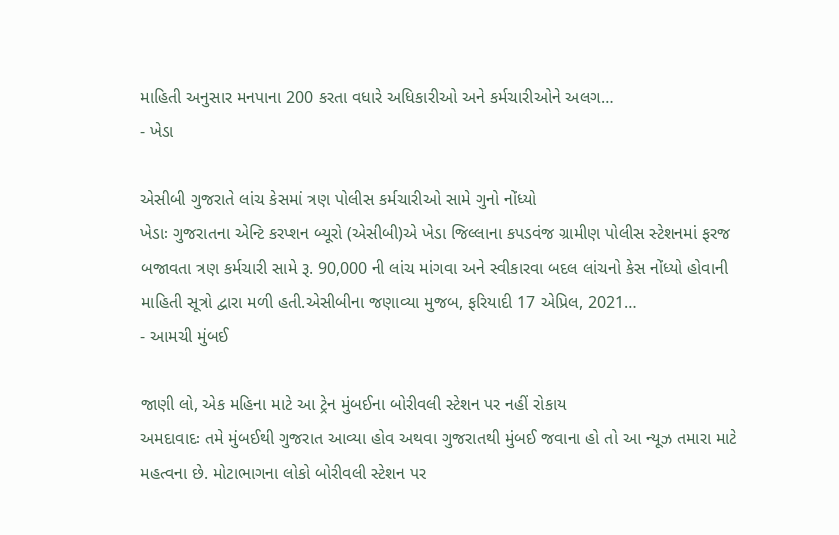માહિતી અનુસાર મનપાના 200 કરતા વધારે અધિકારીઓ અને કર્મચારીઓને અલગ…
- ખેડા

એસીબી ગુજરાતે લાંચ કેસમાં ત્રણ પોલીસ કર્મચારીઓ સામે ગુનો નોંધ્યો
ખેડાઃ ગુજરાતના એન્ટિ કરપ્શન બ્યૂરો (એસીબી)એ ખેડા જિલ્લાના કપડવંજ ગ્રામીણ પોલીસ સ્ટેશનમાં ફરજ બજાવતા ત્રણ કર્મચારી સામે રૂ. 90,000 ની લાંચ માંગવા અને સ્વીકારવા બદલ લાંચનો કેસ નોંધ્યો હોવાની માહિતી સૂત્રો દ્વારા મળી હતી.એસીબીના જણાવ્યા મુજબ, ફરિયાદી 17 એપ્રિલ, 2021…
- આમચી મુંબઈ

જાણી લો, એક મહિના માટે આ ટ્રેન મુંબઈના બોરીવલી સ્ટેશન પર નહીં રોકાય
અમદાવાદઃ તમે મુંબઈથી ગુજરાત આવ્યા હોવ અથવા ગુજરાતથી મુંબઈ જવાના હો તો આ ન્યૂઝ તમારા માટે મહત્વના છે. મોટાભાગના લોકો બોરીવલી સ્ટેશન પર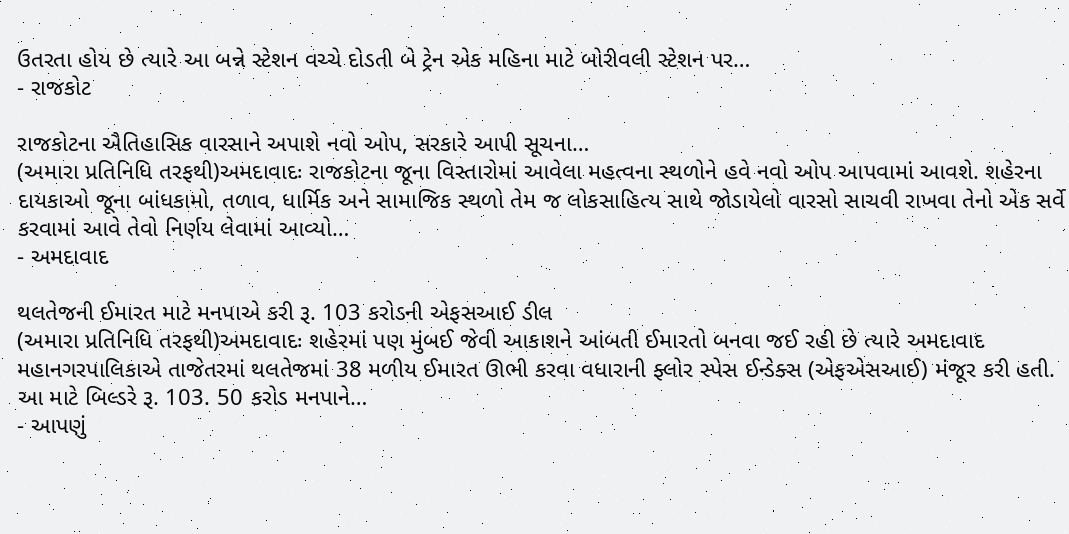ઉતરતા હોય છે ત્યારે આ બન્ને સ્ટેશન વચ્ચે દોડતી બે ટ્રેન એક મહિના માટે બોરીવલી સ્ટેશન પર…
- રાજકોટ

રાજકોટના ઐતિહાસિક વારસાને અપાશે નવો ઓપ, સરકારે આપી સૂચના…
(અમારા પ્રતિનિધિ તરફથી)અમદાવાદઃ રાજકોટના જૂના વિસ્તારોમાં આવેલા મહત્વના સ્થળોને હવે નવો ઓપ આપવામાં આવશે. શહેરના દાયકાઓ જૂના બાંધકામો, તળાવ, ધાર્મિક અને સામાજિક સ્થળો તેમ જ લોકસાહિત્ય સાથે જોડાયેલો વારસો સાચવી રાખવા તેનો એક સર્વે કરવામાં આવે તેવો નિર્ણય લેવામાં આવ્યો…
- અમદાવાદ

થલતેજની ઈમારત માટે મનપાએ કરી રૂ. 103 કરોડની એફસઆઈ ડીલ
(અમારા પ્રતિનિધિ તરફથી)અમદાવાદઃ શહેરમાં પણ મુંબઈ જેવી આકાશને આંબતી ઈમારતો બનવા જઈ રહી છે ત્યારે અમદાવાદ મહાનગરપાલિકાએ તાજેતરમાં થલતેજમાં 38 મળીય ઈમારત ઊભી કરવા વધારાની ફ્લોર સ્પેસ ઈન્ડેક્સ (એફએસઆઈ) મંજૂર કરી હતી. આ માટે બિલ્ડરે રૂ. 103. 50 કરોડ મનપાને…
- આપણું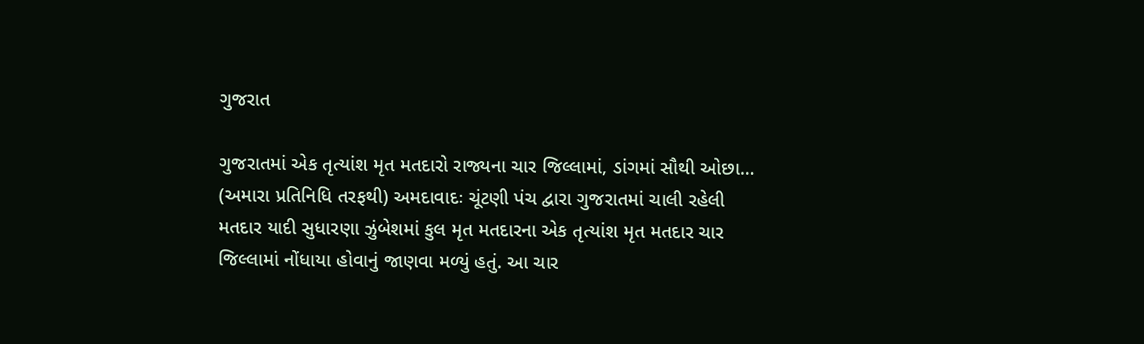ગુજરાત

ગુજરાતમાં એક તૃત્યાંશ મૃત મતદારો રાજ્યના ચાર જિલ્લામાં, ડાંગમાં સૌથી ઓછા…
(અમારા પ્રતિનિધિ તરફથી) અમદાવાદઃ ચૂંટણી પંચ દ્વારા ગુજરાતમાં ચાલી રહેલી મતદાર યાદી સુધારણા ઝુંબેશમાં કુલ મૃત મતદારના એક તૃત્યાંશ મૃત મતદાર ચાર જિલ્લામાં નોંધાયા હોવાનું જાણવા મળ્યું હતું. આ ચાર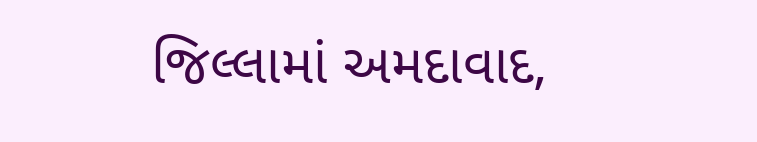જિલ્લામાં અમદાવાદ,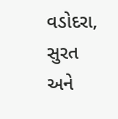વડોદરા, સુરત અને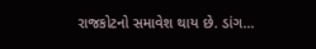રાજકોટનો સમાવેશ થાય છે. ડાંગ…